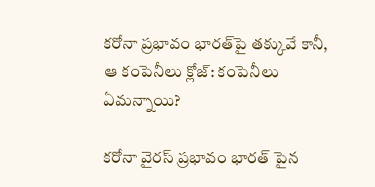కరోనా ప్రభావం భారత్‌పై తక్కువే కానీ, ఆ కంపెనీలు క్లోజ్: కంపెనీలు ఏమన్నాయి?

కరోనా వైరస్ ప్రభావం భారత్ పైన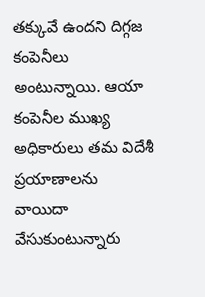తక్కువే ఉందని దిగ్గజ కంపెనీలు అంటున్నాయి. ఆయా కంపెనీల ముఖ్య అధికారులు తమ విదేశీ ప్రయాణాలను వాయిదా వేసుకుంటున్నారు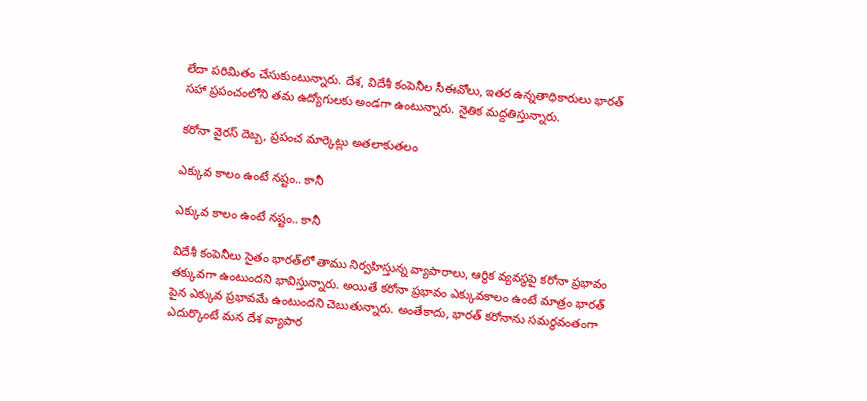లేదా పరిమితం చేసుకుంటున్నారు. దేశ, విదేశీ కంపెనీల సీఈవోలు, ఇతర ఉన్నతాధికారులు భారత్ సహా ప్రపంచంలోని తమ ఉద్యోగులకు అండగా ఉంటున్నారు. నైతిక మద్దతిస్తున్నారు.

కరోనా వైరస్ దెబ్బ, ప్రపంచ మార్కెట్లు అతలాకుతలం

ఎక్కువ కాలం ఉంటే నష్టం.. కానీ

ఎక్కువ కాలం ఉంటే నష్టం.. కానీ

విదేశీ కంపెనీలు సైతం భారత్‌లో తాము నిర్వహిస్తున్న వ్యాపారాలు, ఆర్థిక వ్యవస్థపై కరోనా ప్రభావం తక్కువగా ఉంటుందని భావిస్తున్నారు. అయితే కరోనా ప్రభావం ఎక్కువకాలం ఉంటే మాత్రం భారత్ పైన ఎక్కువ ప్రభావమే ఉంటుందని చెబుతున్నారు. అంతేకాదు, భారత్ కరోనాను సమర్థవంతంగా ఎదుర్కొంటే మన దేశ వ్యాపార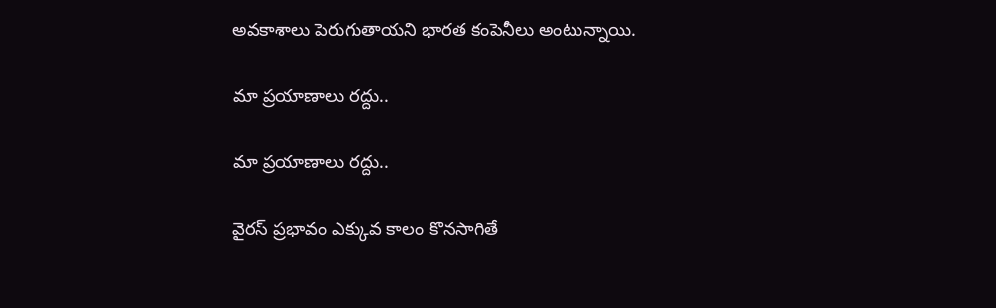అవకాశాలు పెరుగుతాయని భారత కంపెనీలు అంటున్నాయి.

మా ప్రయాణాలు రద్దు..

మా ప్రయాణాలు రద్దు..

వైరస్ ప్రభావం ఎక్కువ కాలం కొనసాగితే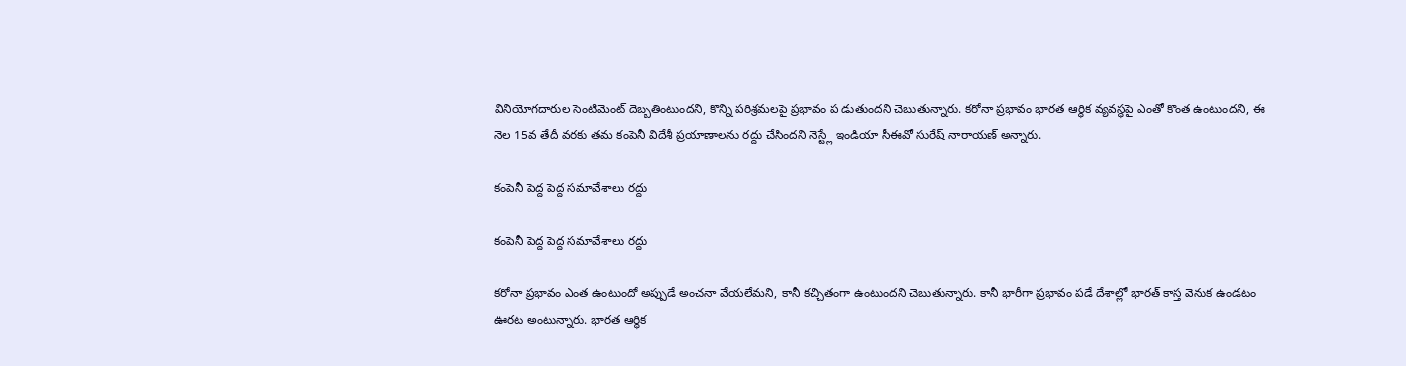వినియోగదారుల సెంటిమెంట్ దెబ్బతింటుందని, కొన్ని పరిశ్రమలపై ప్రభావం ప డుతుందని చెబుతున్నారు. కరోనా ప్రభావం భారత ఆర్థిక వ్యవస్థపై ఎంతో కొంత ఉంటుందని, ఈ నెల 15వ తేదీ వరకు తమ కంపెనీ విదేశీ ప్రయాణాలను రద్దు చేసిందని నెస్ట్లే ఇండియా సీఈవో సురేష్ నారాయణ్ అన్నారు.

కంపెనీ పెద్ద పెద్ద సమావేశాలు రద్దు

కంపెనీ పెద్ద పెద్ద సమావేశాలు రద్దు

కరోనా ప్రభావం ఎంత ఉంటుందో అప్పుడే అంచనా వేయలేమని, కానీ కచ్చితంగా ఉంటుందని చెబుతున్నారు. కానీ భారీగా ప్రభావం పడే దేశాల్లో భారత్ కాస్త వెనుక ఉండటం ఊరట అంటున్నారు. భారత ఆర్థిక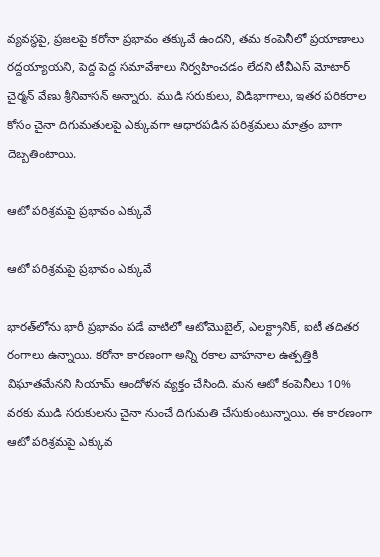వ్యవస్థపై, ప్రజలపై కరోనా ప్రభావం తక్కువే ఉందని, తమ కంపెనీలో ప్రయాణాలు రద్దయ్యాయని, పెద్ద పెద్ద సమావేశాలు నిర్వహించడం లేదని టీవీఎస్ మోటార్ చైర్మన్ వేణు శ్రీనివాసన్ అన్నారు. ముడి సరుకులు, విడిభాగాలు, ఇతర పరికరాల కోసం చైనా దిగుమతులపై ఎక్కువగా ఆధారపడిన పరిశ్రమలు మాత్రం బాగా దెబ్బతింటాయి.

ఆటో పరిశ్రమపై ప్రభావం ఎక్కువే

ఆటో పరిశ్రమపై ప్రభావం ఎక్కువే

భారత్‌లోను భారీ ప్రభావం పడే వాటిలో ఆటోమొబైల్, ఎలక్ట్రానిక్, ఐటీ తదితర రంగాలు ఉన్నాయి. కరోనా కారణంగా అన్ని రకాల వాహనాల ఉత్పత్తికి విఘాతమేనని సియామ్ ఆందోళన వ్యక్తం చేసింది. మన ఆటో కంపెనీలు 10% వరకు ముడి సరుకులను చైనా నుంచే దిగుమతి చేసుకుంటున్నాయి. ఈ కారణంగా ఆటో పరిశ్రమపై ఎక్కువ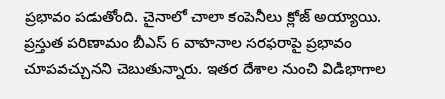ప్రభావం పడుతోంది. చైనాలో చాలా కంపెనీలు క్లోజ్ అయ్యాయి. ప్రస్తుత పరిణామం బీఎస్ 6 వాహనాల సరఫరాపై ప్రభావం చూపవచ్చునని చెబుతున్నారు. ఇతర దేశాల నుంచి విడిభాగాల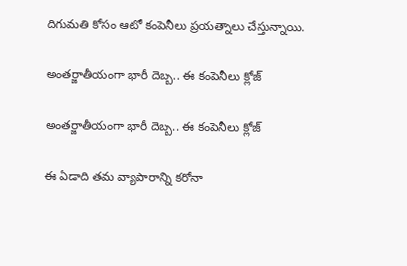దిగుమతి కోసం ఆటో కంపెనీలు ప్రయత్నాలు చేస్తున్నాయి.

అంతర్జాతీయంగా భారీ దెబ్బ.. ఈ కంపెనీలు క్లోజ్

అంతర్జాతీయంగా భారీ దెబ్బ.. ఈ కంపెనీలు క్లోజ్

ఈ ఏడాది తమ వ్యాపారాన్ని కరోనా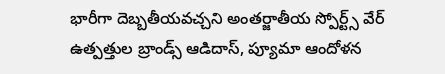భారీగా దెబ్బతీయవచ్చని అంతర్జాతీయ స్పోర్ట్స్ వేర్ ఉత్పత్తుల బ్రాండ్స్ ఆడిదాస్, ప్యూమా ఆందోళన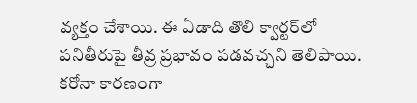వ్యక్తం చేశాయి. ఈ ఏడాది తొలి క్వార్టర్‌లో పనితీరుపై తీవ్ర ప్రభావం పడవచ్చని తెలిపాయి. కరోనా కారణంగా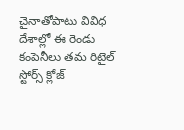చైనాతోపాటు వివిధ దేశాల్లో ఈ రెండు కంపెనీలు తమ రిటైల్ స్టోర్స్ క్లోజ్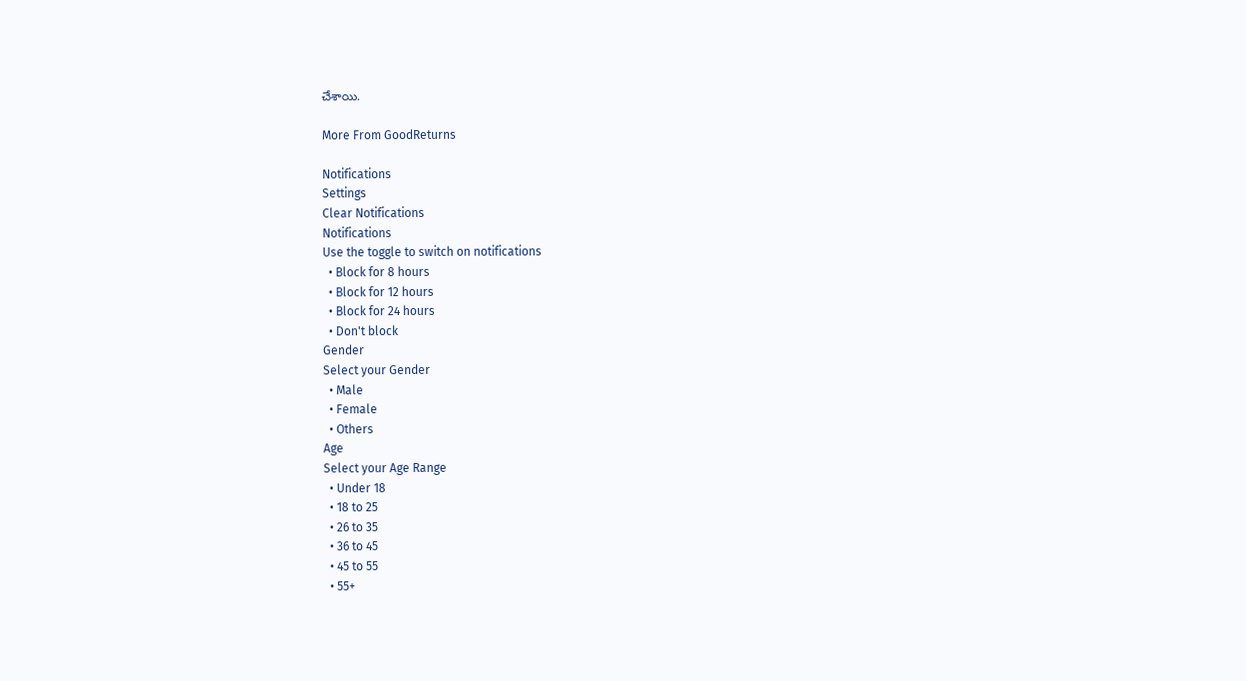చేశాయి.

More From GoodReturns

Notifications
Settings
Clear Notifications
Notifications
Use the toggle to switch on notifications
  • Block for 8 hours
  • Block for 12 hours
  • Block for 24 hours
  • Don't block
Gender
Select your Gender
  • Male
  • Female
  • Others
Age
Select your Age Range
  • Under 18
  • 18 to 25
  • 26 to 35
  • 36 to 45
  • 45 to 55
  • 55+